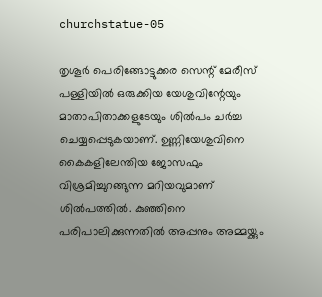churchstatue-05

തൃശൂര്‍ പെരിങ്ങോട്ടുക്കര സെന്റ് മേരീസ് പള്ളിയില്‍ ഒരുക്കിയ യേശുവിന്റേയും മാതാപിതാക്കളുടേയും ശില്‍പം ചര്‍ച്ച ചെയ്യപ്പെടുകയാണ്. ഉണ്ണിയേശുവിനെ കൈകളിലേന്തിയ ജോസഫും വിശ്രമിച്ചുറങ്ങുന്ന മറിയവുമാണ് ശില്‍പത്തില്‍. കുഞ്ഞിനെ പരിപാലിക്കുന്നതില്‍ അപ്പനും അമ്മയ്ക്കും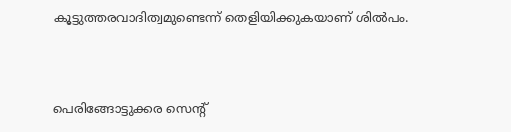കൂട്ടുത്തരവാദിത്വമുണ്ടെന്ന് തെളിയിക്കുകയാണ് ശില്‍പം.



പെരിങ്ങോട്ടുക്കര സെന്റ്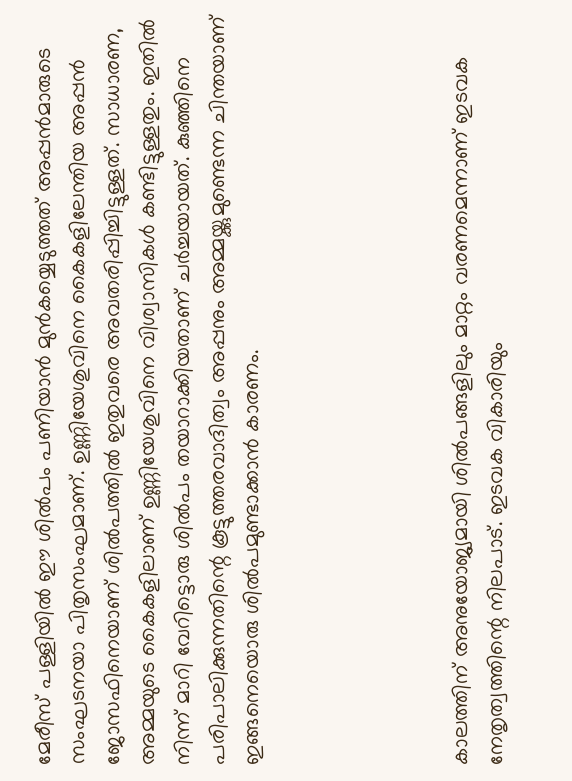മേരീസ് പള്ളിയില്‍ ഈ ശില്‍പം പണിയാന്‍ മുന്‍കയ്യെടുത്തത് അപ്പന്‍മാരുടെ സംഘടനയാ പിതൃസംഘമാണ്. ഉണ്ണിയേശുവിനെ കൈകളിലേന്തിയ അപ്പന്‍ ജോസഫിനെയാണ് ശില്‍പത്തില്‍ ഇതുവരെ അവതരിപ്പിച്ചിട്ടുള്ളത്. സാധാരണ, അമ്മയുടെ കൈകളിലാണ് ഉണ്ണിയേശുവിനെ വിശ്വാസികള്‍ കണ്ടിട്ടുള്ളതും. ഇതില്‍ നിന്ന് മാറി വേറിട്ടൊരു ശില്‍പം തയാറാക്കിയതാണ് ചര്‍ച്ചയായത്. കുഞ്ഞിനെ പരിപാലിക്കുന്നതിന്റെ കൂട്ടുത്തരവാദിത്വം അപ്പനും അമ്മയ്ക്കുമുണ്ടെന്ന ചിന്തയാണ് ഇങ്ങനെയൊരു ശില്‍പമുണ്ടാക്കാന്‍ കാരണം.





കാലത്തിന് അനുയോജ്യമായി ശില്‍പങ്ങളിലും മാറ്റം വരണമെന്നാണ് ഇടവക നേതൃത്വത്തിന്റെ നിലപാട്. ഇടവക വികാരിയും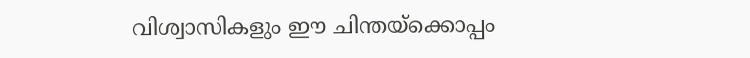വിശ്വാസികളും ഈ ചിന്തയ്ക്കൊപ്പം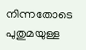നിന്നതോടെ പുതുമയുള്ള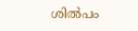ശില്‍പം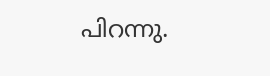പിറന്നു.